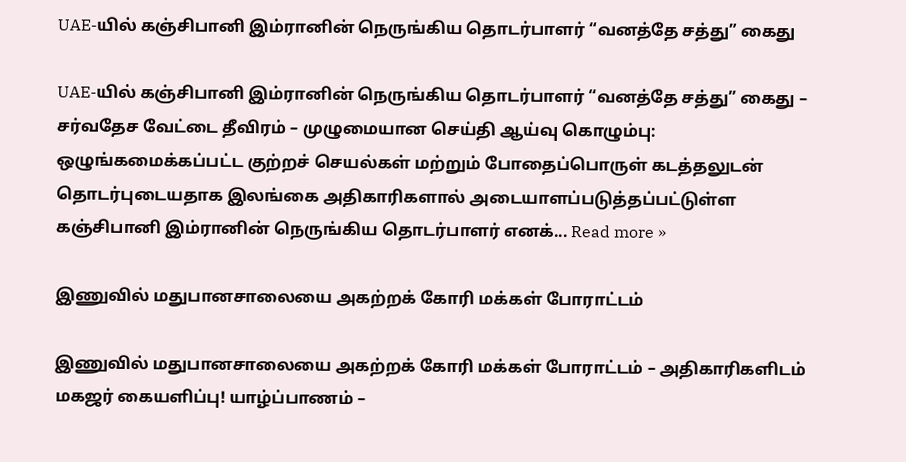UAE-யில் கஞ்சிபானி இம்ரானின் நெருங்கிய தொடர்பாளர் “வனத்தே சத்து” கைது

UAE-யில் கஞ்சிபானி இம்ரானின் நெருங்கிய தொடர்பாளர் “வனத்தே சத்து” கைது – சர்வதேச வேட்டை தீவிரம் – முழுமையான செய்தி ஆய்வு கொழும்பு: ஒழுங்கமைக்கப்பட்ட குற்றச் செயல்கள் மற்றும் போதைப்பொருள் கடத்தலுடன் தொடர்புடையதாக இலங்கை அதிகாரிகளால் அடையாளப்படுத்தப்பட்டுள்ள கஞ்சிபானி இம்ரானின் நெருங்கிய தொடர்பாளர் எனக்... Read more »

இணுவில் மதுபானசாலையை அகற்றக் கோரி மக்கள் போராட்டம்

இணுவில் மதுபானசாலையை அகற்றக் கோரி மக்கள் போராட்டம் – அதிகாரிகளிடம் மகஜர் கையளிப்பு! யாழ்ப்பாணம் –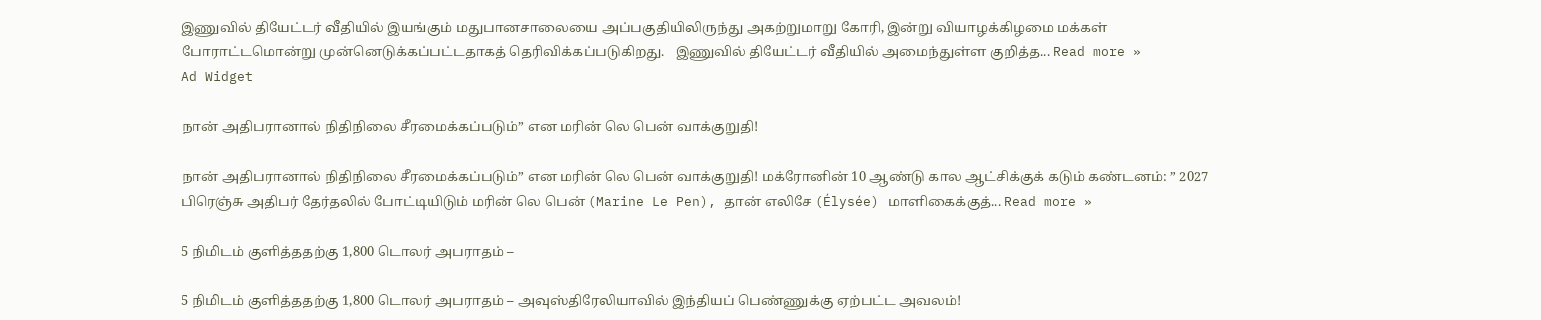இணுவில் தியேட்டர் வீதியில் இயங்கும் மதுபானசாலையை அப்பகுதியிலிருந்து அகற்றுமாறு கோரி, இன்று வியாழக்கிழமை மக்கள் போராட்டமொன்று முன்னெடுக்கப்பட்டதாகத் தெரிவிக்கப்படுகிறது.   இணுவில் தியேட்டர் வீதியில் அமைந்துள்ள குறித்த... Read more »
Ad Widget

நான் அதிபரானால் நிதிநிலை சீரமைக்கப்படும்” என மரின் லெ பென் வாக்குறுதி!

நான் அதிபரானால் நிதிநிலை சீரமைக்கப்படும்” என மரின் லெ பென் வாக்குறுதி! மக்ரோனின் 10 ஆண்டு கால ஆட்சிக்குக் கடும் கண்டனம்: ” 2027 பிரெஞ்சு அதிபர் தேர்தலில் போட்டியிடும் மரின் லெ பென் (Marine Le Pen), தான் எலிசே (Élysée) மாளிகைக்குத்... Read more »

5 நிமிடம் குளித்ததற்கு 1,800 டொலர் அபராதம் –

5 நிமிடம் குளித்ததற்கு 1,800 டொலர் அபராதம் – அவுஸ்திரேலியாவில் இந்தியப் பெண்ணுக்கு ஏற்பட்ட அவலம்!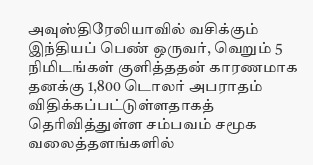அவுஸ்திரேலியாவில் வசிக்கும் இந்தியப் பெண் ஒருவர், வெறும் 5 நிமிடங்கள் குளித்ததன் காரணமாக தனக்கு 1,800 டொலர் அபராதம் விதிக்கப்பட்டுள்ளதாகத் தெரிவித்துள்ள சம்பவம் சமூக வலைத்தளங்களில்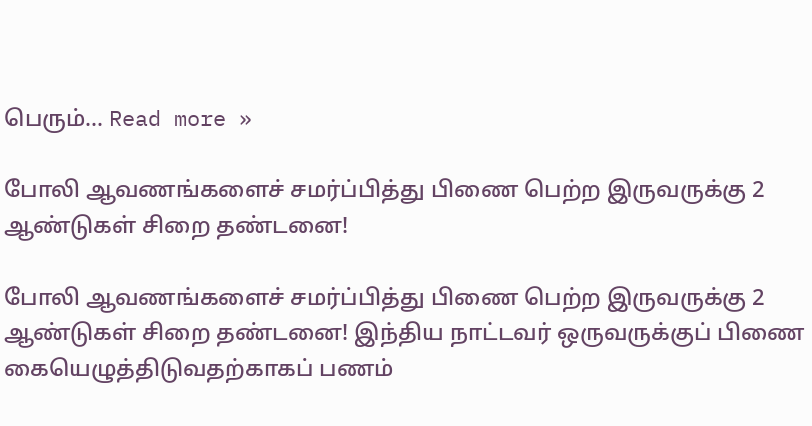பெரும்... Read more »

போலி ஆவணங்களைச் சமர்ப்பித்து பிணை பெற்ற இருவருக்கு 2 ஆண்டுகள் சிறை தண்டனை!

போலி ஆவணங்களைச் சமர்ப்பித்து பிணை பெற்ற இருவருக்கு 2 ஆண்டுகள் சிறை தண்டனை! இந்திய நாட்டவர் ஒருவருக்குப் பிணை கையெழுத்திடுவதற்காகப் பணம்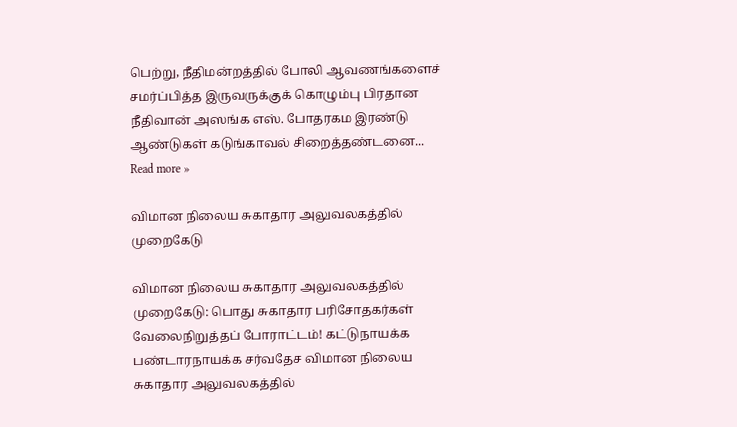பெற்று, நீதிமன்றத்தில் போலி ஆவணங்களைச் சமர்ப்பித்த இருவருக்குக் கொழும்பு பிரதான நீதிவான் அஸங்க எஸ். போதரகம இரண்டு ஆண்டுகள் கடுங்காவல் சிறைத்தண்டனை... Read more »

விமான நிலைய சுகாதார அலுவலகத்தில் முறைகேடு

விமான நிலைய சுகாதார அலுவலகத்தில் முறைகேடு: பொது சுகாதார பரிசோதகர்கள் வேலைநிறுத்தப் போராட்டம்! கட்டுநாயக்க பண்டாரநாயக்க சர்வதேச விமான நிலைய சுகாதார அலுவலகத்தில்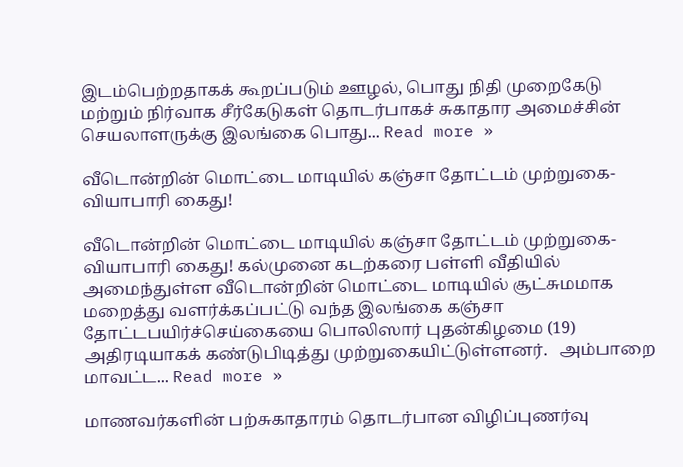இடம்பெற்றதாகக் கூறப்படும் ஊழல், பொது நிதி முறைகேடு மற்றும் நிர்வாக சீர்கேடுகள் தொடர்பாகச் சுகாதார அமைச்சின் செயலாளருக்கு இலங்கை பொது... Read more »

வீடொன்றின் மொட்டை மாடியில் கஞ்சா தோட்டம் முற்றுகை- வியாபாரி கைது!

வீடொன்றின் மொட்டை மாடியில் கஞ்சா தோட்டம் முற்றுகை- வியாபாரி கைது! கல்முனை கடற்கரை பள்ளி வீதியில் அமைந்துள்ள வீடொன்றின் மொட்டை மாடியில் சூட்சுமமாக மறைத்து வளர்க்கப்பட்டு வந்த இலங்கை கஞ்சா தோட்டபயிர்ச்செய்கையை பொலிஸார் புதன்கிழமை (19) அதிரடியாகக் கண்டுபிடித்து முற்றுகையிட்டுள்ளனர்.   அம்பாறை மாவட்ட... Read more »

மாணவர்களின் பற்சுகாதாரம் தொடர்பான விழிப்புணர்வு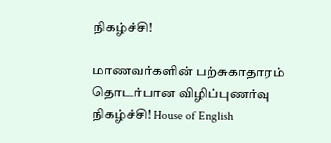நிகழ்ச்சி!

மாணவர்களின் பற்சுகாதாரம் தொடர்பான விழிப்புணர்வு நிகழ்ச்சி! House of English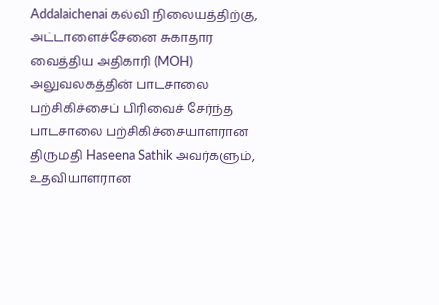Addalaichenai கல்வி நிலையத்திற்கு, அட்டாளைச்சேனை சுகாதார வைத்திய அதிகாரி (MOH) அலுவலகத்தின் பாடசாலை பற்சிகிச்சைப் பிரிவைச் சேர்ந்த பாடசாலை பற்சிகிச்சையாளரான திருமதி Haseena Sathik அவர்களும், உதவியாளரான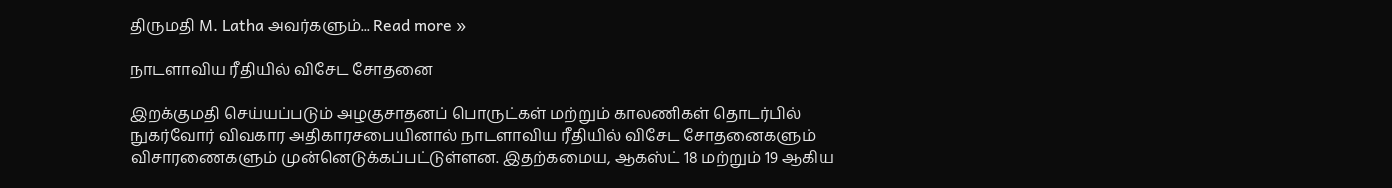திருமதி M. Latha அவர்களும்... Read more »

நாடளாவிய ரீதியில் விசேட சோதனை

இறக்குமதி செய்யப்படும் அழகுசாதனப் பொருட்கள் மற்றும் காலணிகள் தொடர்பில் நுகர்வோர் விவகார அதிகாரசபையினால் நாடளாவிய ரீதியில் விசேட சோதனைகளும் விசாரணைகளும் முன்னெடுக்கப்பட்டுள்ளன. இதற்கமைய, ஆகஸ்ட் 18 மற்றும் 19 ஆகிய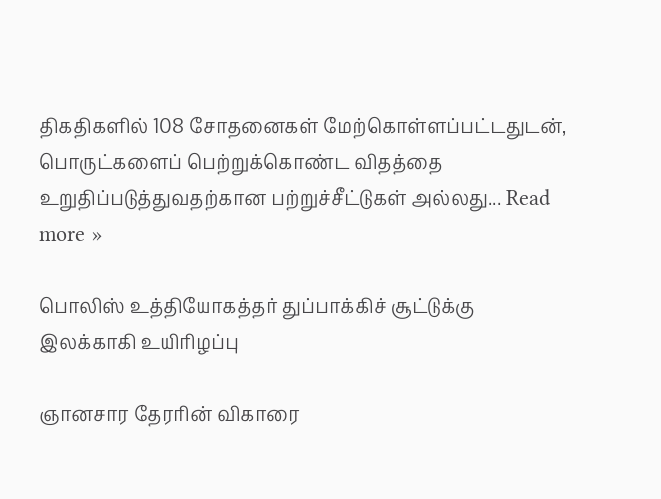திகதிகளில் 108 சோதனைகள் மேற்கொள்ளப்பட்டதுடன், பொருட்களைப் பெற்றுக்கொண்ட விதத்தை உறுதிப்படுத்துவதற்கான பற்றுச்சீட்டுகள் அல்லது... Read more »

பொலிஸ் உத்தியோகத்தர் துப்பாக்கிச் சூட்டுக்கு இலக்காகி உயிரிழப்பு

ஞானசார தேரரின் விகாரை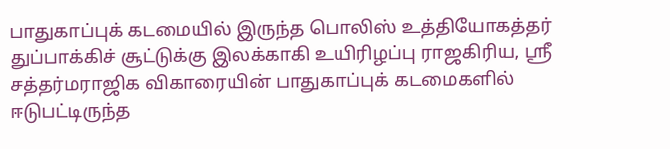பாதுகாப்புக் கடமையில் இருந்த பொலிஸ் உத்தியோகத்தர் துப்பாக்கிச் சூட்டுக்கு இலக்காகி உயிரிழப்பு ராஜகிரிய, ஸ்ரீ சத்தர்மராஜிக விகாரையின் பாதுகாப்புக் கடமைகளில் ஈடுபட்டிருந்த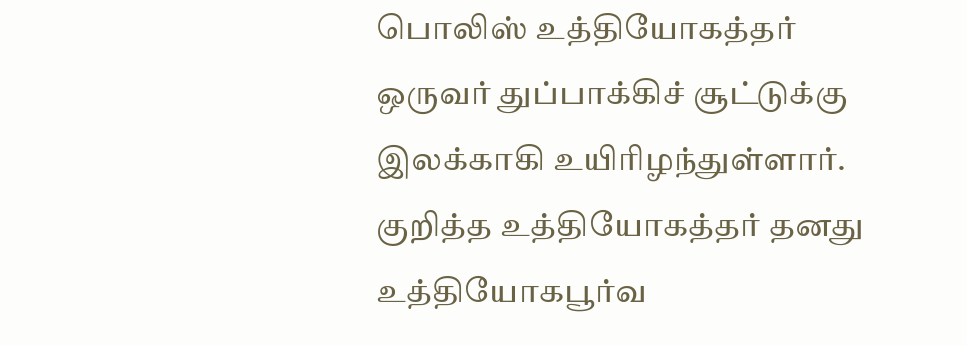பொலிஸ் உத்தியோகத்தர் ஒருவர் துப்பாக்கிச் சூட்டுக்கு இலக்காகி உயிரிழந்துள்ளார். குறித்த உத்தியோகத்தர் தனது உத்தியோகபூர்வ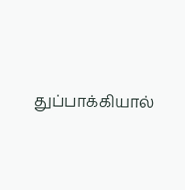துப்பாக்கியால்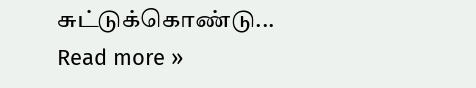சுட்டுக்கொண்டு... Read more »